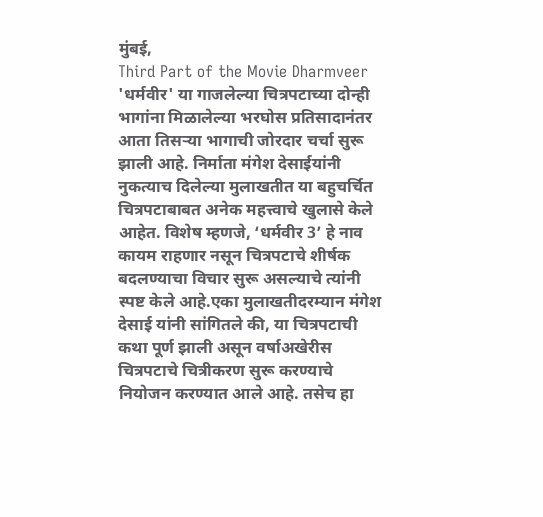मुंबई,
Third Part of the Movie Dharmveer 'धर्मवीर' या गाजलेल्या चित्रपटाच्या दोन्ही भागांना मिळालेल्या भरघोस प्रतिसादानंतर आता तिसऱ्या भागाची जोरदार चर्चा सुरू झाली आहे. निर्माता मंगेश देसाईयांनी नुकत्याच दिलेल्या मुलाखतीत या बहुचर्चित चित्रपटाबाबत अनेक महत्त्वाचे खुलासे केले आहेत. विशेष म्हणजे, ‘धर्मवीर 3’ हे नाव कायम राहणार नसून चित्रपटाचे शीर्षक बदलण्याचा विचार सुरू असल्याचे त्यांनी स्पष्ट केले आहे.एका मुलाखतीदरम्यान मंगेश देसाई यांनी सांगितले की, या चित्रपटाची कथा पूर्ण झाली असून वर्षाअखेरीस चित्रपटाचे चित्रीकरण सुरू करण्याचे नियोजन करण्यात आले आहे. तसेच हा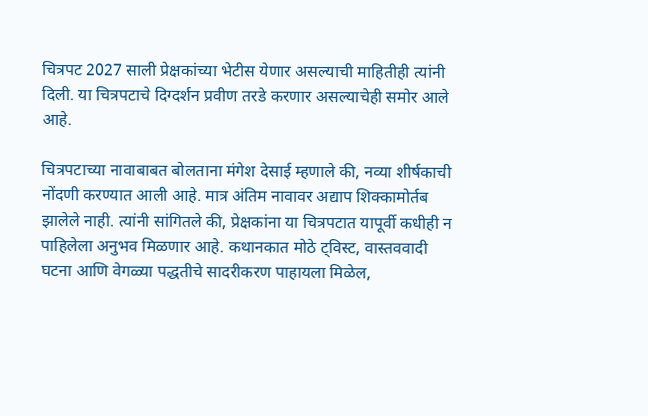चित्रपट 2027 साली प्रेक्षकांच्या भेटीस येणार असल्याची माहितीही त्यांनी दिली. या चित्रपटाचे दिग्दर्शन प्रवीण तरडे करणार असल्याचेही समोर आले आहे.

चित्रपटाच्या नावाबाबत बोलताना मंगेश देसाई म्हणाले की, नव्या शीर्षकाची नोंदणी करण्यात आली आहे. मात्र अंतिम नावावर अद्याप शिक्कामोर्तब झालेले नाही. त्यांनी सांगितले की, प्रेक्षकांना या चित्रपटात यापूर्वी कधीही न पाहिलेला अनुभव मिळणार आहे. कथानकात मोठे ट्विस्ट, वास्तववादी घटना आणि वेगळ्या पद्धतीचे सादरीकरण पाहायला मिळेल,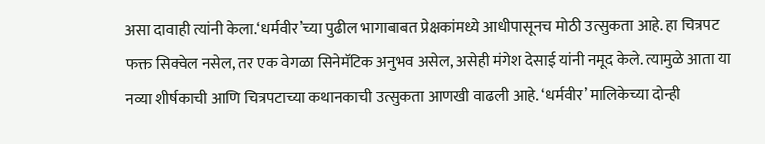असा दावाही त्यांनी केला.‘धर्मवीर’च्या पुढील भागाबाबत प्रेक्षकांमध्ये आधीपासूनच मोठी उत्सुकता आहे. हा चित्रपट फक्त सिक्वेल नसेल, तर एक वेगळा सिनेमॅटिक अनुभव असेल, असेही मंगेश देसाई यांनी नमूद केले. त्यामुळे आता या नव्या शीर्षकाची आणि चित्रपटाच्या कथानकाची उत्सुकता आणखी वाढली आहे. ‘धर्मवीर’ मालिकेच्या दोन्ही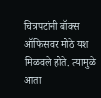चित्रपटांनी बॉक्स ऑफिसवर मोठे यश मिळवले होते. त्यामुळे आता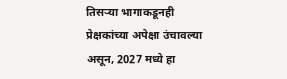तिसऱ्या भागाकडूनही प्रेक्षकांच्या अपेक्षा उंचावल्या असून, 2027 मध्ये हा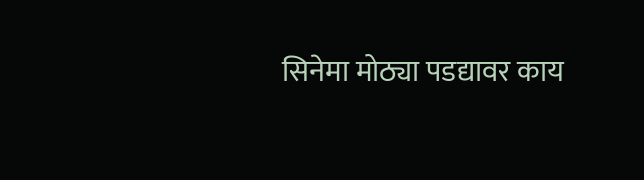सिनेमा मोठ्या पडद्यावर काय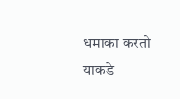धमाका करतो याकडे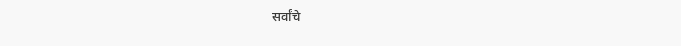सर्वांचे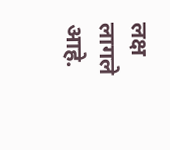लक्ष लागले आहे.